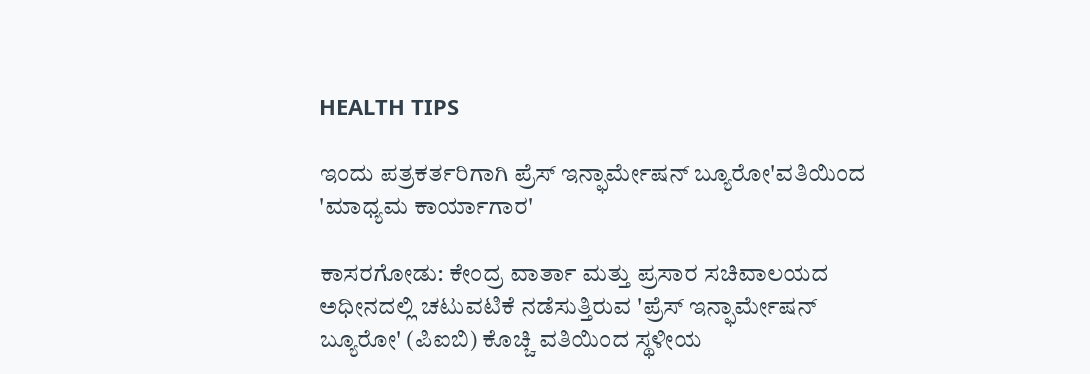HEALTH TIPS

ಇಂದು ಪತ್ರಕರ್ತರಿಗಾಗಿ ಪ್ರೆಸ್ ಇನ್ಫಾರ್ಮೇಷನ್ ಬ್ಯೂರೋ'ವತಿಯಿಂದ 'ಮಾಧ್ಯಮ ಕಾರ್ಯಾಗಾರ'

ಕಾಸರಗೋಡು: ಕೇಂದ್ರ ವಾರ್ತಾ ಮತ್ತು ಪ್ರಸಾರ ಸಚಿವಾಲಯದ ಅಧೀನದಲ್ಲಿ ಚಟುವಟಿಕೆ ನಡೆಸುತ್ತಿರುವ 'ಪ್ರೆಸ್ ಇನ್ಫಾರ್ಮೇಷನ್ ಬ್ಯೂರೋ' (ಪಿಐಬಿ) ಕೊಚ್ಚಿ ವತಿಯಿಂದ ಸ್ಥಳೀಯ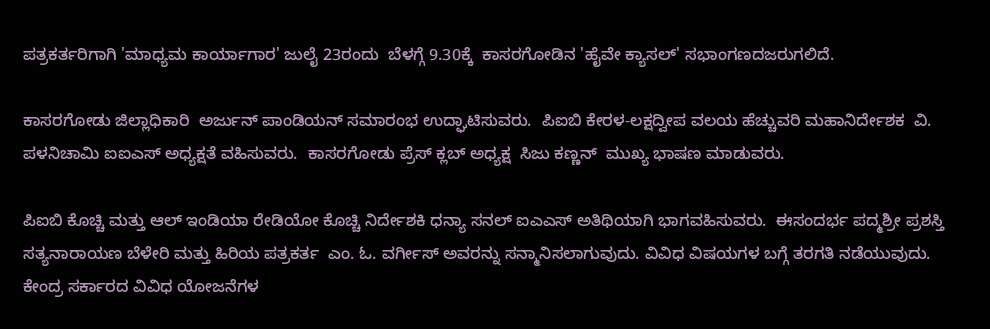ಪತ್ರಕರ್ತರಿಗಾಗಿ 'ಮಾಧ್ಯಮ ಕಾರ್ಯಾಗಾರ' ಜುಲೈ 23ರಂದು  ಬೆಳಗ್ಗೆ 9.30ಕ್ಕೆ  ಕಾಸರಗೋಡಿನ 'ಹೈವೇ ಕ್ಯಾಸಲ್' ಸಭಾಂಗಣದಜರುಗಲಿದೆ.

ಕಾಸರಗೋಡು ಜಿಲ್ಲಾಧಿಕಾರಿ  ಅರ್ಜುನ್ ಪಾಂಡಿಯನ್ ಸಮಾರಂಭ ಉದ್ಘಾಟಿಸುವರು.  ಪಿಐಬಿ ಕೇರಳ-ಲಕ್ಷದ್ವೀಪ ವಲಯ ಹೆಚ್ಚುವರಿ ಮಹಾನಿರ್ದೇಶಕ  ವಿ. ಪಳನಿಚಾಮಿ ಐಐಎಸ್ ಅಧ್ಯಕ್ಷತೆ ವಹಿಸುವರು.  ಕಾಸರಗೋಡು ಪ್ರೆಸ್ ಕ್ಲಬ್ ಅಧ್ಯಕ್ಷ  ಸಿಜು ಕಣ್ಣನ್  ಮುಖ್ಯ ಭಾಷಣ ಮಾಡುವರು.

ಪಿಐಬಿ ಕೊಚ್ಚಿ ಮತ್ತು ಆಲ್ ಇಂಡಿಯಾ ರೇಡಿಯೋ ಕೊಚ್ಚಿ ನಿರ್ದೇಶಕಿ ಧನ್ಯಾ ಸನಲ್ ಐಎಎಸ್ ಅತಿಥಿಯಾಗಿ ಭಾಗವಹಿಸುವರು.  ಈಸಂದರ್ಭ ಪದ್ಮಶ್ರೀ ಪ್ರಶಸ್ತಿ  ಸತ್ಯನಾರಾಯಣ ಬೆಳೇರಿ ಮತ್ತು ಹಿರಿಯ ಪತ್ರಕರ್ತ  ಎಂ. ಓ. ವರ್ಗೀಸ್ ಅವರನ್ನು ಸನ್ಮಾನಿಸಲಾಗುವುದು. ವಿವಿಧ ವಿಷಯಗಳ ಬಗ್ಗೆ ತರಗತಿ ನಡೆಯುವುದು. ಕೇಂದ್ರ ಸರ್ಕಾರದ ವಿವಿಧ ಯೋಜನೆಗಳ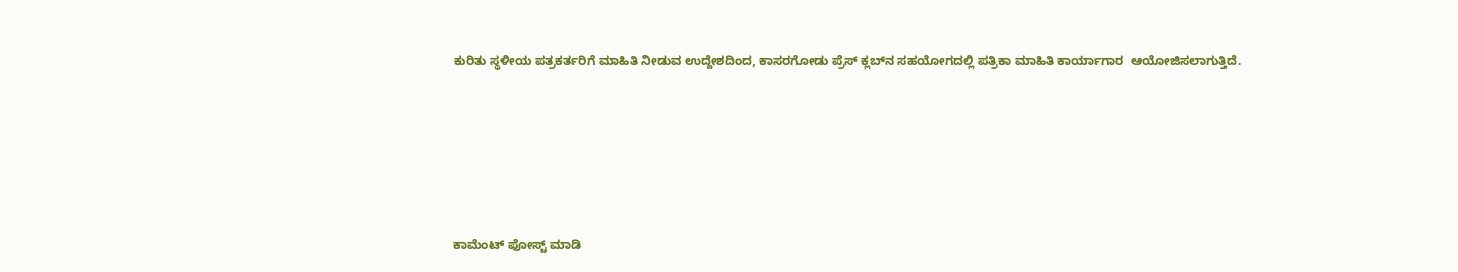ಕುರಿತು ಸ್ಥಳೀಯ ಪತ್ರಕರ್ತರಿಗೆ ಮಾಹಿತಿ ನೀಡುವ ಉದ್ದೇಶದಿಂದ, ಕಾಸರಗೋಡು ಪ್ರೆಸ್ ಕ್ಲಬ್‍ನ ಸಹಯೋಗದಲ್ಲಿ ಪತ್ರಿಕಾ ಮಾಹಿತಿ ಕಾರ್ಯಾಗಾರ  ಆಯೋಜಿಸಲಾಗುತ್ತಿದೆ.






ಕಾಮೆಂಟ್‌‌ ಪೋಸ್ಟ್‌ ಮಾಡಿ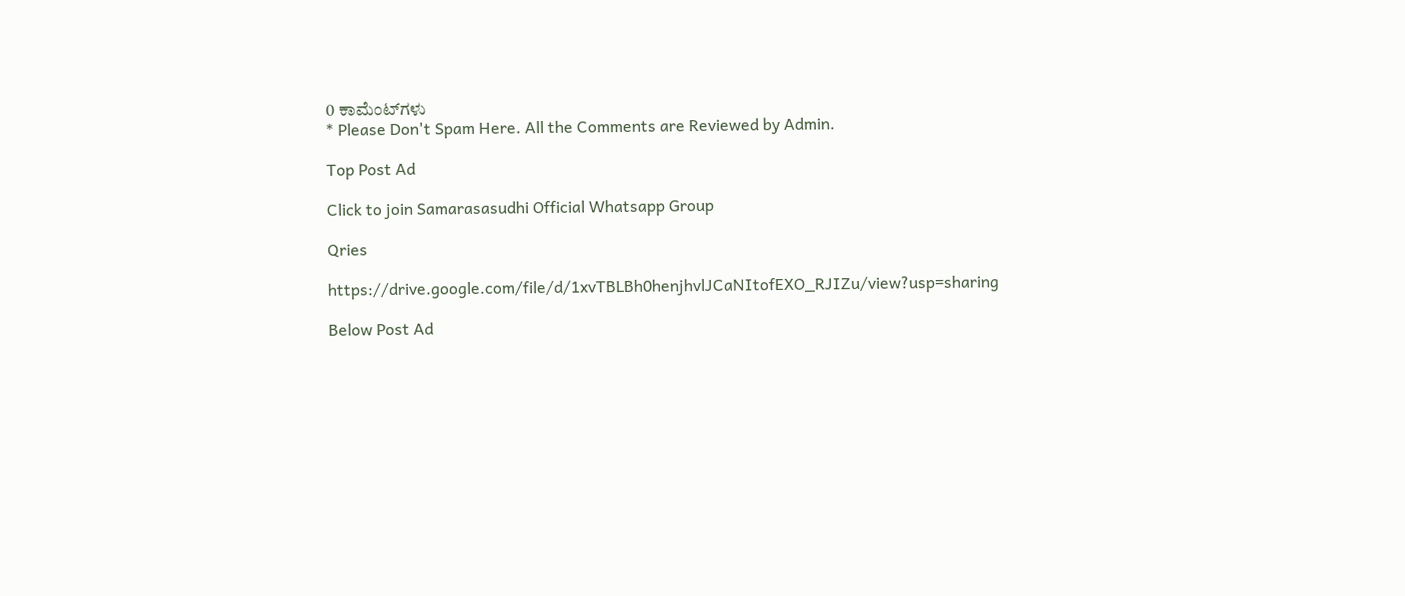0 ಕಾಮೆಂಟ್‌ಗಳು
* Please Don't Spam Here. All the Comments are Reviewed by Admin.

Top Post Ad

Click to join Samarasasudhi Official Whatsapp Group

Qries

https://drive.google.com/file/d/1xvTBLBh0henjhvlJCaNItofEXO_RJIZu/view?usp=sharing

Below Post Ad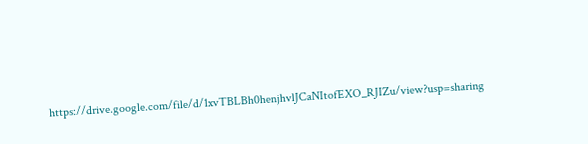https://drive.google.com/file/d/1xvTBLBh0henjhvlJCaNItofEXO_RJIZu/view?usp=sharing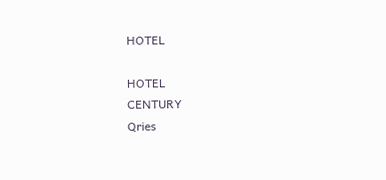HOTEL

HOTEL
CENTURY
Qries